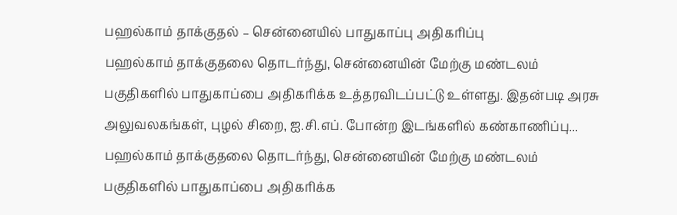பஹல்காம் தாக்குதல் – சென்னையில் பாதுகாப்பு அதிகரிப்பு
பஹல்காம் தாக்குதலை தொடர்ந்து, சென்னையின் மேற்கு மண்டலம் பகுதிகளில் பாதுகாப்பை அதிகரிக்க உத்தரவிடப்பட்டு உள்ளது. இதன்படி அரசு அலுவலகங்கள், புழல் சிறை, ஐ.சி.எப். போன்ற இடங்களில் கண்காணிப்பு...
பஹல்காம் தாக்குதலை தொடர்ந்து, சென்னையின் மேற்கு மண்டலம் பகுதிகளில் பாதுகாப்பை அதிகரிக்க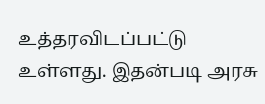உத்தரவிடப்பட்டு உள்ளது. இதன்படி அரசு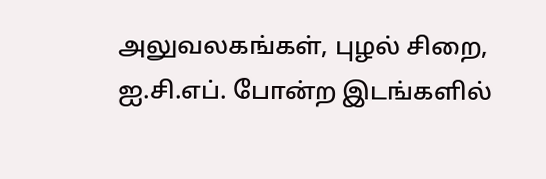அலுவலகங்கள், புழல் சிறை, ஐ.சி.எப். போன்ற இடங்களில்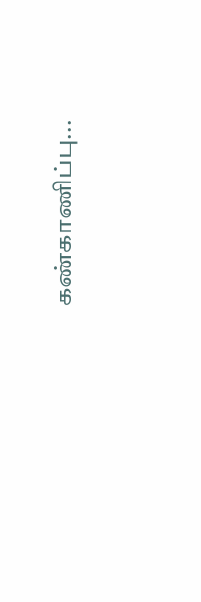கண்காணிப்பு...